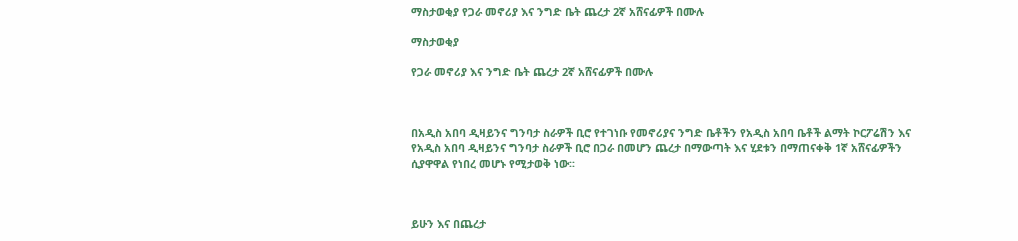ማስታወቂያ የጋራ መኖሪያ እና ንግድ ቤት ጨረታ 2ኛ አሸናፊዎች በሙሉ

ማስታወቂያ

የጋራ መኖሪያ እና ንግድ ቤት ጨረታ 2ኛ አሸናፊዎች በሙሉ



በአዲስ አበባ ዲዛይንና ግንባታ ስራዎች ቢሮ የተገነቡ የመኖሪያና ንግድ ቤቶችን የአዲስ አበባ ቤቶች ልማት ኮርፖሬሽን እና የአዲስ አበባ ዲዛይንና ግንባታ ስራዎች ቢሮ በጋራ በመሆን ጨረታ በማውጣት እና ሂደቱን በማጠናቀቅ 1ኛ አሸናፊዎችን ሲያዋዋል የነበረ መሆኑ የሚታወቅ ነው፡፡



ይሁን እና በጨረታ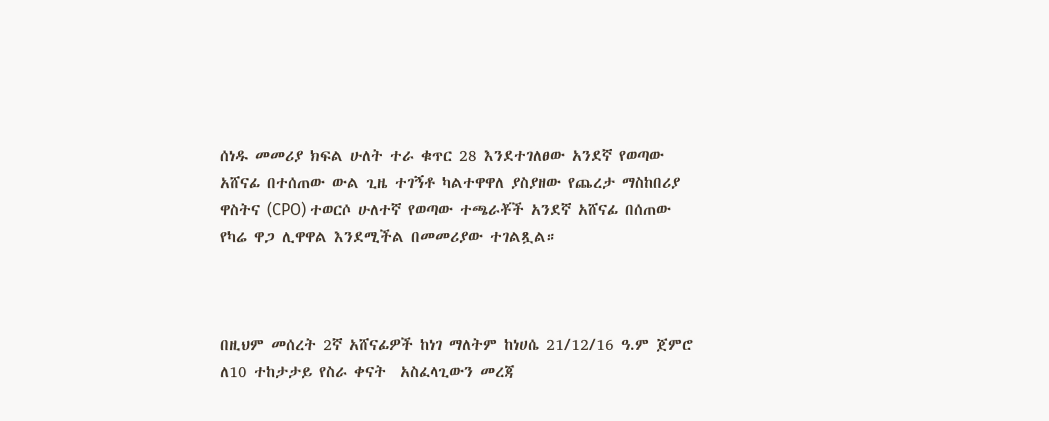ሰነዱ መመሪያ ክፍል ሁለት ተራ ቁጥር 28 እንደተገለፀው አንደኛ የወጣው አሸናፊ በተሰጠው ውል ጊዜ ተገኝቶ ካልተዋዋለ ያስያዘው የጨረታ ማስከበሪያ ዋስትና (CPO) ተወርሶ ሁለተኛ የወጣው ተጫራቾች አንደኛ አሸናፊ በሰጠው የካሬ ዋጋ ሊዋዋል እንደሚችል በመመሪያው ተገልጿል።



በዚህም መሰረት 2ኛ አሸናፊዎች ከነገ ማለትም ከነሀሴ 21/12/16 ዓ.ም ጀምሮ ለ10 ተከታታይ የስራ ቀናት  አስፈላጊውን መረጃ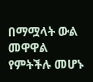በማሟላት ውል መዋዋል የምትችሉ መሆኑ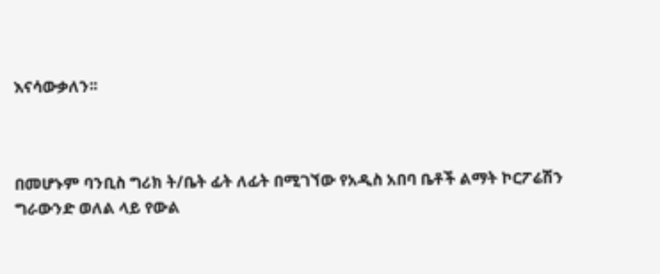እናሳውቃለን፡፡



በመሆኑም ባንቢስ ግሪክ ት/ቤት ፊት ለፊት በሚገኘው የአዲስ አበባ ቤቶች ልማት ኮርፖሬሽን ግራውንድ ወለል ላይ የውል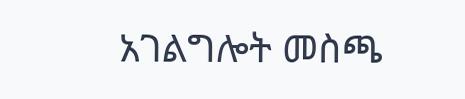አገልግሎት መስጫ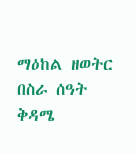ማዕከል ዘወትር በስራ ሰዓት ቅዳሜ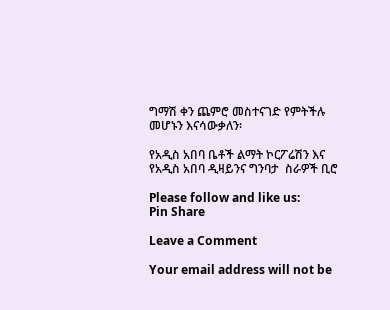ግማሽ ቀን ጨምሮ መስተናገድ የምትችሉ መሆኑን እናሳውቃለን፡

የአዲስ አበባ ቤቶች ልማት ኮርፖሬሽን እና የአዲስ አበባ ዲዛይንና ግንባታ  ስራዎች ቢሮ

Please follow and like us:
Pin Share

Leave a Comment

Your email address will not be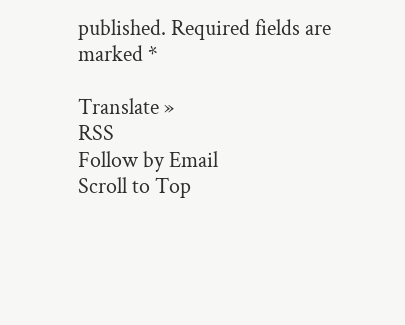published. Required fields are marked *

Translate »
RSS
Follow by Email
Scroll to Top